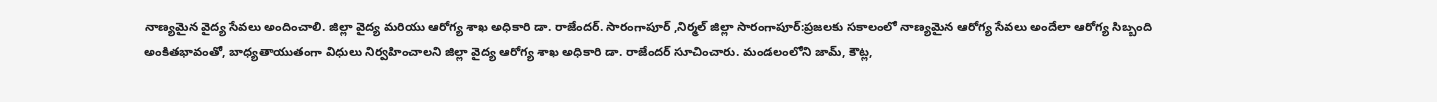నాణ్యమైన వైద్య సేవలు అందించాలి. జిల్లా వైద్య మరియు ఆరోగ్య శాఖ అధికారి డా. రాజేందర్. సారంగాపూర్ ,నిర్మల్ జిల్లా సారంగాపూర్:ప్రజలకు సకాలంలో నాణ్యమైన ఆరోగ్య సేవలు అందేలా ఆరోగ్య సిబ్బంది అంకితభావంతో, బాధ్యతాయుతంగా విధులు నిర్వహించాలని జిల్లా వైద్య ఆరోగ్య శాఖ అధికారి డా. రాజేందర్ సూచించారు. మండలంలోని జామ్, కౌట్ల,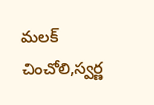మలక్ చించోలి,స్వర్ణ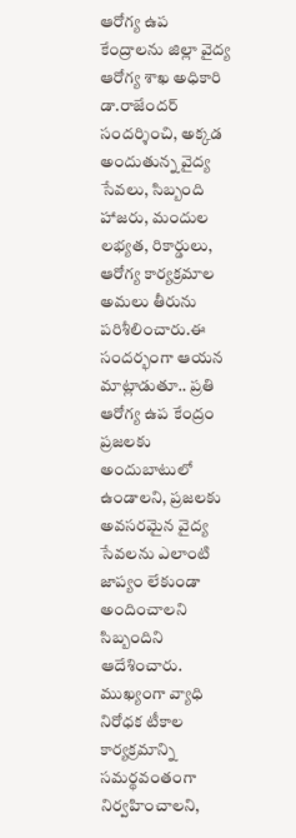ఆరోగ్య ఉప కేంద్రాలను జిల్లా వైద్య ఆరోగ్య శాఖ అధికారి డా.రాజేందర్ సందర్శించి, అక్కడ అందుతున్న వైద్య సేవలు, సిబ్బంది హాజరు, మందుల లభ్యత, రికార్డులు, ఆరోగ్య కార్యక్రమాల అమలు తీరును పరిశీలించారు.ఈ సందర్భంగా ఆయన మాట్లాడుతూ.. ప్రతి ఆరోగ్య ఉప కేంద్రం ప్రజలకు అందుబాటులో ఉండాలని, ప్రజలకు అవసరమైన వైద్య సేవలను ఎలాంటి జాప్యం లేకుండా అందించాలని సిబ్బందిని ఆదేశించారు. ముఖ్యంగా వ్యాధి నిరోధక టీకాల కార్యక్రమాన్ని సమర్థవంతంగా నిర్వహించాలని,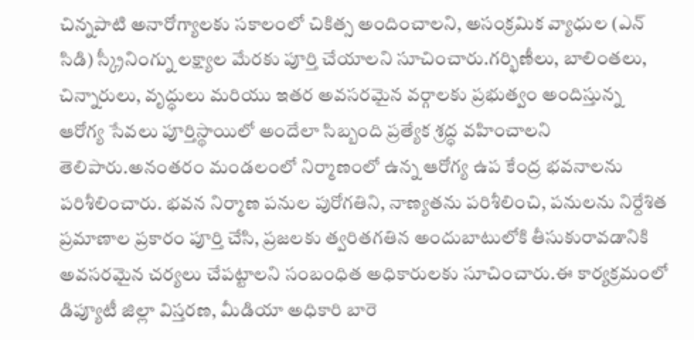చిన్నపాటి అనారోగ్యాలకు సకాలంలో చికిత్స అందించాలని, అసంక్రమిక వ్యాధుల (ఎన్ సిడి) స్క్రీనింగ్ను లక్ష్యాల మేరకు పూర్తి చేయాలని సూచించారు.గర్భిణీలు, బాలింతలు, చిన్నారులు, వృద్ధులు మరియు ఇతర అవసరమైన వర్గాలకు ప్రభుత్వం అందిస్తున్న ఆరోగ్య సేవలు పూర్తిస్థాయిలో అందేలా సిబ్బంది ప్రత్యేక శ్రద్ధ వహించాలని తెలిపారు.అనంతరం మండలంలో నిర్మాణంలో ఉన్న ఆరోగ్య ఉప కేంద్ర భవనాలను పరిశీలించారు. భవన నిర్మాణ పనుల పురోగతిని, నాణ్యతను పరిశీలించి, పనులను నిర్దేశిత ప్రమాణాల ప్రకారం పూర్తి చేసి, ప్రజలకు త్వరితగతిన అందుబాటులోకి తీసుకురావడానికి అవసరమైన చర్యలు చేపట్టాలని సంబంధిత అధికారులకు సూచించారు.ఈ కార్యక్రమంలో డిప్యూటీ జిల్లా విస్తరణ, మీడియా అధికారి బారె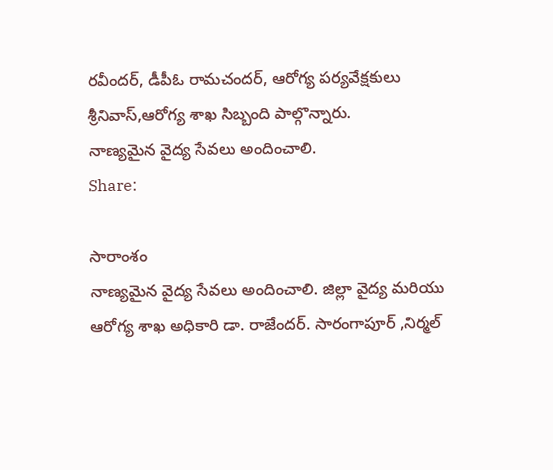రవీందర్, డీపీఓ రామచందర్, ఆరోగ్య పర్యవేక్షకులు శ్రీనివాస్,ఆరోగ్య శాఖ సిబ్బంది పాల్గొన్నారు.
నాణ్యమైన వైద్య సేవలు అందించాలి.
Share:

సారాంశం
నాణ్యమైన వైద్య సేవలు అందించాలి. జిల్లా వైద్య మరియు ఆరోగ్య శాఖ అధికారి డా. రాజేందర్. సారంగాపూర్ ,నిర్మల్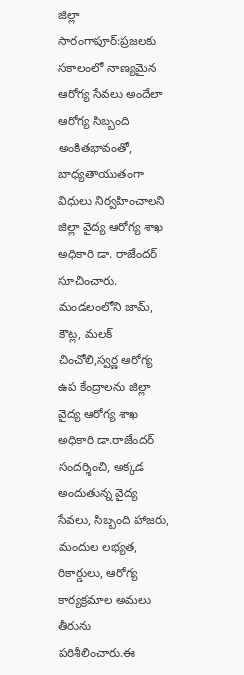జిల్లా సారంగాపూర్:ప్రజలకు సకాలంలో నాణ్యమైన ఆరోగ్య సేవలు అందేలా ఆరోగ్య సిబ్బంది అంకితభావంతో, బాధ్యతాయుతంగా విధులు నిర్వహించాలని జిల్లా వైద్య ఆరోగ్య శాఖ అధికారి డా. రాజేందర్ సూచించారు. మండలంలోని జామ్, కౌట్ల, మలక్ చించోలి,స్వర్ణ ఆరోగ్య ఉప కేంద్రాలను జిల్లా వైద్య ఆరోగ్య శాఖ అధికారి డా.రాజేందర్ సందర్శించి, అక్కడ అందుతున్న వైద్య సేవలు, సిబ్బంది హాజరు, మందుల లభ్యత, రికార్డులు, ఆరోగ్య కార్యక్రమాల అమలు తీరును పరిశీలించారు.ఈ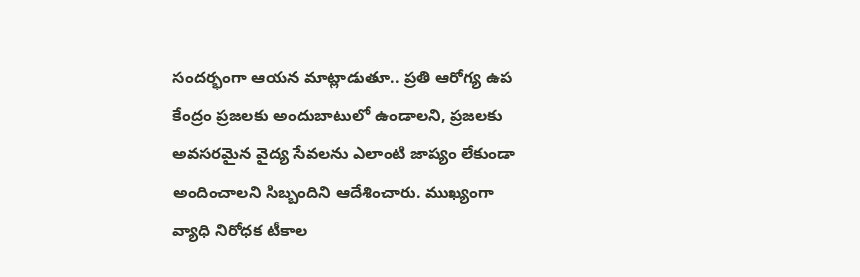సందర్భంగా ఆయన మాట్లాడుతూ.. ప్రతి ఆరోగ్య ఉప కేంద్రం ప్రజలకు అందుబాటులో ఉండాలని, ప్రజలకు అవసరమైన వైద్య సేవలను ఎలాంటి జాప్యం లేకుండా అందించాలని సిబ్బందిని ఆదేశించారు. ముఖ్యంగా వ్యాధి నిరోధక టీకాల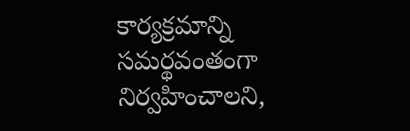కార్యక్రమాన్ని సమర్థవంతంగా నిర్వహించాలని,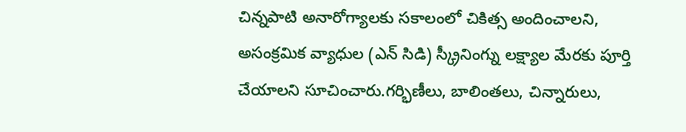చిన్నపాటి అనారోగ్యాలకు సకాలంలో చికిత్స అందించాలని, అసంక్రమిక వ్యాధుల (ఎన్ సిడి) స్క్రీనింగ్ను లక్ష్యాల మేరకు పూర్తి చేయాలని సూచించారు.గర్భిణీలు, బాలింతలు, చిన్నారులు,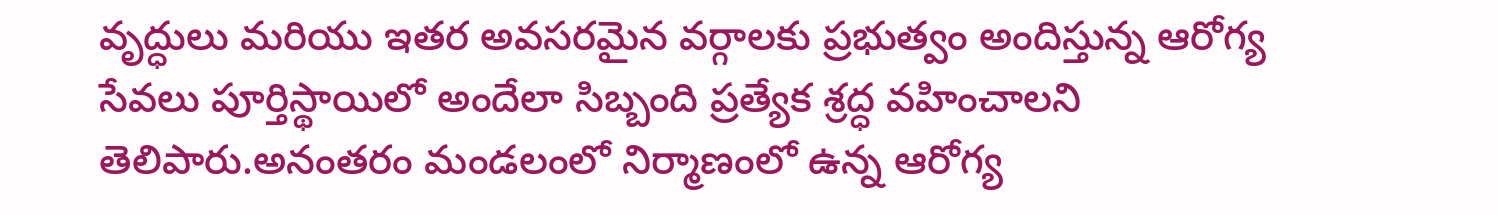వృద్ధులు మరియు ఇతర అవసరమైన వర్గాలకు ప్రభుత్వం అందిస్తున్న ఆరోగ్య సేవలు పూర్తిస్థాయిలో అందేలా సిబ్బంది ప్రత్యేక శ్రద్ధ వహించాలని తెలిపారు.అనంతరం మండలంలో నిర్మాణంలో ఉన్న ఆరోగ్య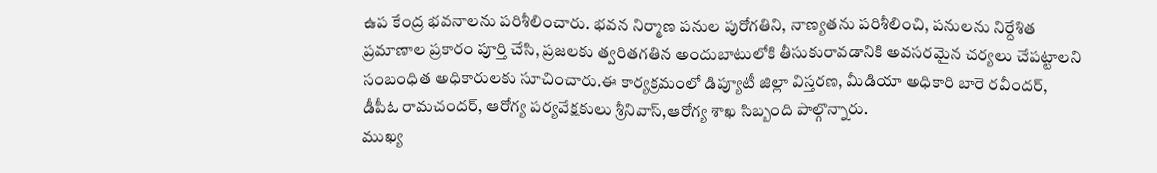ఉప కేంద్ర భవనాలను పరిశీలించారు. భవన నిర్మాణ పనుల పురోగతిని, నాణ్యతను పరిశీలించి, పనులను నిర్దేశిత ప్రమాణాల ప్రకారం పూర్తి చేసి, ప్రజలకు త్వరితగతిన అందుబాటులోకి తీసుకురావడానికి అవసరమైన చర్యలు చేపట్టాలని సంబంధిత అధికారులకు సూచించారు.ఈ కార్యక్రమంలో డిప్యూటీ జిల్లా విస్తరణ, మీడియా అధికారి బారె రవీందర్, డీపీఓ రామచందర్, ఆరోగ్య పర్యవేక్షకులు శ్రీనివాస్,ఆరోగ్య శాఖ సిబ్బంది పాల్గొన్నారు.
ముఖ్య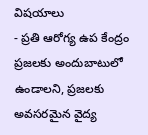విషయాలు
- ప్రతి ఆరోగ్య ఉప కేంద్రం ప్రజలకు అందుబాటులో ఉండాలని, ప్రజలకు అవసరమైన వైద్య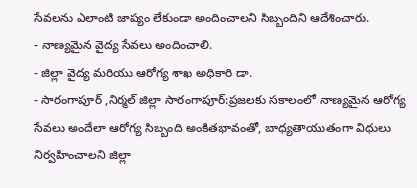సేవలను ఎలాంటి జాప్యం లేకుండా అందించాలని సిబ్బందిని ఆదేశించారు.
- నాణ్యమైన వైద్య సేవలు అందించాలి.
- జిల్లా వైద్య మరియు ఆరోగ్య శాఖ అధికారి డా.
- సారంగాపూర్ ,నిర్మల్ జిల్లా సారంగాపూర్:ప్రజలకు సకాలంలో నాణ్యమైన ఆరోగ్య సేవలు అందేలా ఆరోగ్య సిబ్బంది అంకితభావంతో, బాధ్యతాయుతంగా విధులు నిర్వహించాలని జిల్లా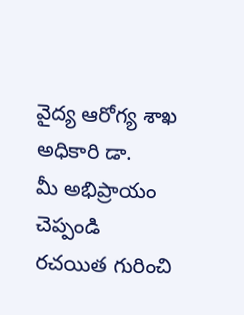వైద్య ఆరోగ్య శాఖ అధికారి డా.
మీ అభిప్రాయం చెప్పండి
రచయిత గురించి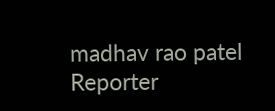madhav rao patel
Reporter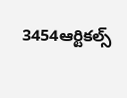3454ఆర్టికల్స్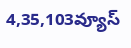4,35,103వ్యూస్